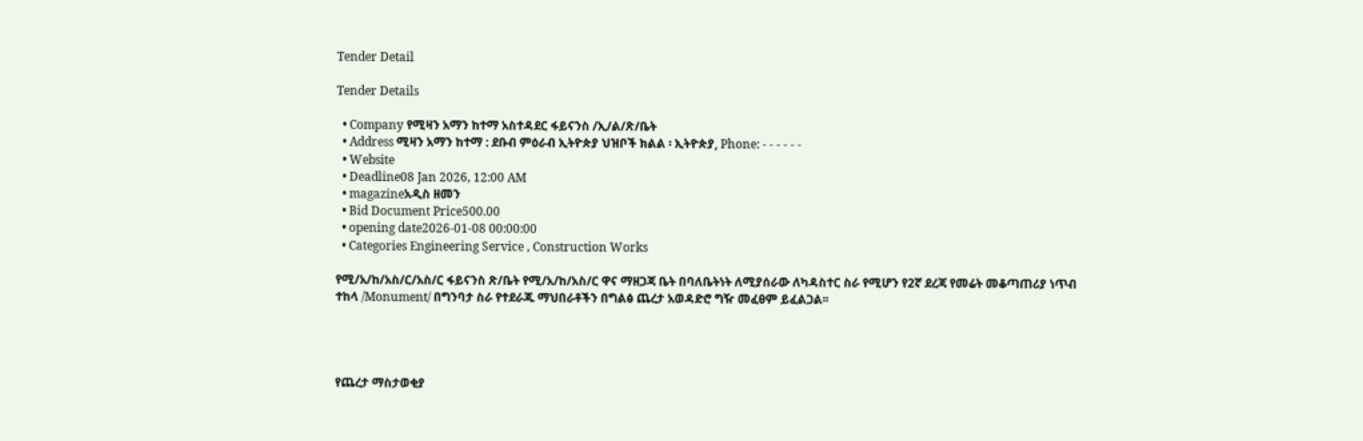Tender Detail

Tender Details

  • Company የሚዛን አማን ከተማ አስተዳደር ፋይናንስ /ኢ/ል/ጽ/ቤት
  • Address ሚዛን አማን ከተማ : ደቡብ ምዕራብ ኢትዮጵያ ህዝቦች ክልል ፡ ኢትዮጵያ, Phone: - - - - - -
  • Website
  • Deadline08 Jan 2026, 12:00 AM
  • magazineአዲስ ዘመን
  • Bid Document Price500.00
  • opening date2026-01-08 00:00:00
  • Categories Engineering Service , Construction Works

የሚ/አ/ከ/አስ/ር/አስ/ር ፋይናንስ ጽ/ቤት የሚ/አ/ከ/አስ/ር ዋና ማዘጋጃ ቤት በባለቤትነት ለሚያሰራው ለካዳስተር ስራ የሚሆን የ2ኛ ደረጃ የመሬት መቆጣጠሪያ ነጥብ ተከላ /Monument/ በግንባታ ስራ የተደራጁ ማህበራቶችን በግልፅ ጨረታ አወዳድሮ ግዥ መፈፀም ይፈልጋል፡፡




የጨረታ ማስታወቂያ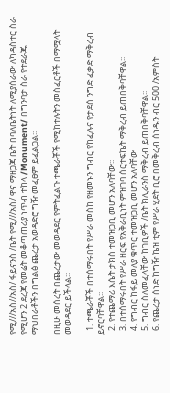የሚ///አስ//አስ/ ፋይናንስ /ቤት የሚ///አስ/ ዋና ማዘጋጃ ቤት በባለቤትነት ለሚያሰራው ለካዳስተር ስራ የሚሆን 2 ደረጃ የመሬት መቆጣጠሪያ ነጥብ ተከላ /Monument/ በግንባታ ስራ የተደራጁ ማህበራቶችን በግልፅ ጨረታ አወዳድሮ ግዥ መፈፀም ይፈልጋል፡፡

በዚሁ መሰረት በጨረታው መወዳደር የምትፈልጉ ተጫራቾች የሚከተሉትን መስፈርቶች በማሟላት መወዳደር ይችላል፡፡

  1. ተጫራቾች በተሰማሩበት የሥራ መስከ የዘመኑን ግብር የከፈሉና የታደሰ ንግድ ፈቃድ ማቅረብ ይኖርባቸዋል፡፡
  2. የተጨማሪ እሴት ታክስ ተመዝጋቢ መሆን አለባቸው፡፡
  3. በተሰማሩበት የሥራ ዘርፍ የአቅራቢነት ምዝገባ ሰርተፍኬት ማቅረብ ይጠበቅባቸዋል፡፡
  4. የግብር ከፋይ መለያ ቁጥር ተመዝጋቢ መሆን አለባቸው
  5. ግብር ስለመፈላቸው ከገቢዎች /ቤት ክሊራንስ ማቅረብ ይጠበቅባቸዋል፡፡
  6. የጨረታ ሰነድ ከግዥ ኬዝ ቲም የሥራ ሂደት ቢሮ በመቅረብ ሰነዱን ብር 500 /አምስት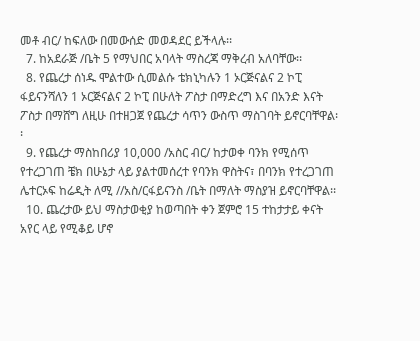መቶ ብር/ ከፍለው በመውሰድ መወዳደር ይችላሉ፡፡
  7. ከአደራጅ /ቤት 5 የማህበር አባላት ማስረጃ ማቅረብ አለባቸው፡፡
  8. የጨረታ ሰነዱ ሞልተው ሲመልሱ ቴክኒካሉን 1 ኦርጅናልና 2 ኮፒ ፋይናንሻለን 1 ኦርጅናልና 2 ኮፒ በሁለት ፖስታ በማድረግ እና በአንድ እናት ፖስታ በማሸግ ለዚሁ በተዘጋጀ የጨረታ ሳጥን ውስጥ ማስገባት ይኖርባቸዋል፡፡
  9. የጨረታ ማስከበሪያ 10,000 /አስር ብር/ ከታወቀ ባንክ የሚሰጥ የተረጋገጠ ቼክ በሁኔታ ላይ ያልተመሰረተ የባንክ ዋስትና፣ በባንክ የተረጋገጠ ሌተርኦፍ ከሬዲት ለሚ //አስ/ርፋይናንስ /ቤት በማለት ማስያዝ ይኖርባቸዋል፡፡
  10. ጨረታው ይህ ማስታወቂያ ከወጣበት ቀን ጀምሮ 15 ተከታታይ ቀናት አየር ላይ የሚቆይ ሆኖ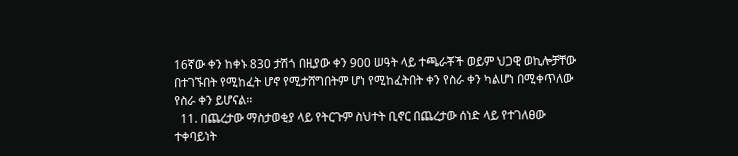16ኛው ቀን ከቀኑ 830 ታሽጎ በዚያው ቀን 900 ሠዓት ላይ ተጫራቾች ወይም ህጋዊ ወኪሎቻቸው በተገኙበት የሚከፈት ሆኖ የሚታሸግበትም ሆነ የሚከፈትበት ቀን የስራ ቀን ካልሆነ በሚቀጥለው የስራ ቀን ይሆናል፡፡
  11. በጨረታው ማስታወቂያ ላይ የትርጉም ስህተት ቢኖር በጨረታው ሰነድ ላይ የተገለፀው ተቀባይነት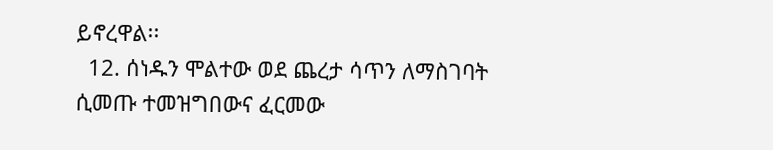ይኖረዋል፡፡
  12. ሰነዱን ሞልተው ወደ ጨረታ ሳጥን ለማስገባት ሲመጡ ተመዝግበውና ፈርመው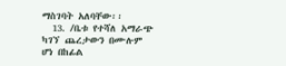ማስገባት አለባቸው፡፡
  13. /ቤቱ የተሻለ አማራጭ ካገኘ ጨረታውን በሙሉም ሆነ በከፊል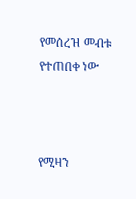የመሰረዝ መብቱ የተጠበቀ ነው



የሚዛን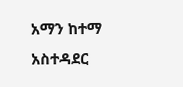አማን ከተማ አስተዳደር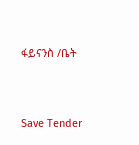ፋይናንስ /ቤት



Save Tender